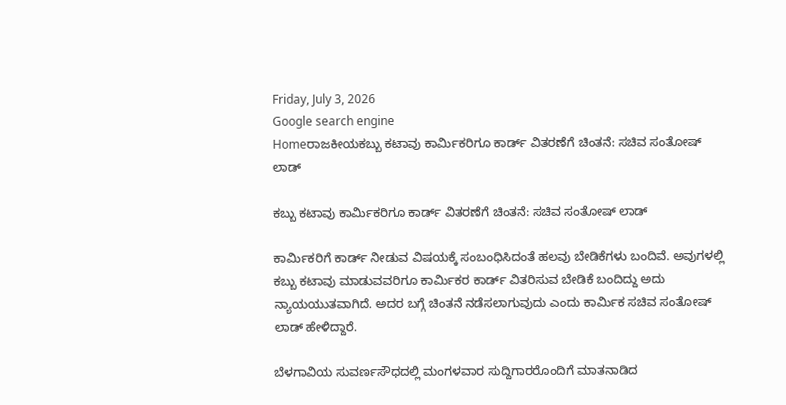Friday, July 3, 2026
Google search engine
Homeರಾಜಕೀಯಕಬ್ಬು ಕಟಾವು ಕಾರ್ಮಿಕರಿಗೂ ಕಾರ್ಡ್ ವಿತರಣೆಗೆ ಚಿಂತನೆ: ಸಚಿವ ಸಂತೋಷ್ ಲಾಡ್

ಕಬ್ಬು ಕಟಾವು ಕಾರ್ಮಿಕರಿಗೂ ಕಾರ್ಡ್ ವಿತರಣೆಗೆ ಚಿಂತನೆ: ಸಚಿವ ಸಂತೋಷ್ ಲಾಡ್

ಕಾರ್ಮಿಕರಿಗೆ ಕಾರ್ಡ್ ನೀಡುವ ವಿಷಯಕ್ಕೆ ಸಂಬಂಧಿಸಿದಂತೆ ಹಲವು ಬೇಡಿಕೆಗಳು ಬಂದಿವೆ. ಅವುಗಳಲ್ಲಿ ಕಬ್ಬು ಕಟಾವು ಮಾಡುವವರಿಗೂ ಕಾರ್ಮಿಕರ ಕಾರ್ಡ್ ವಿತರಿಸುವ ಬೇಡಿಕೆ ಬಂದಿದ್ದು ಅದು ನ್ಯಾಯಯುತವಾಗಿದೆ. ಅದರ ಬಗ್ಗೆ ಚಿಂತನೆ ನಡೆಸಲಾಗುವುದು ಎಂದು ಕಾರ್ಮಿಕ ಸಚಿವ ಸಂತೋಷ್ ಲಾಡ್ ಹೇಳಿದ್ದಾರೆ.

ಬೆಳಗಾವಿಯ ಸುವರ್ಣಸೌಧದಲ್ಲಿ ಮಂಗಳವಾರ ಸುದ್ದಿಗಾರರೊಂದಿಗೆ ಮಾತನಾಡಿದ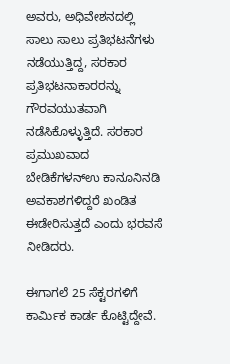ಅವರು, ಅಧಿವೇಶನದಲ್ಲಿ ಸಾಲು ಸಾಲು ಪ್ರತಿಭಟನೆಗಳು ನಡೆಯುತ್ತಿದ್ದ, ಸರಕಾರ ಪ್ರತಿಭಟನಾಕಾರರನ್ನು ಗೌರವಯುತವಾಗಿ ನಡೆಸಿಕೊಳ್ಳುತ್ತಿದೆ. ಸರಕಾರ ಪ್ರಮುಖವಾದ ಬೇಡಿಕೆಗಳನ್ಉ ಕಾನೂನಿನಡಿ ಅವಕಾಶಗಳಿದ್ದರೆ ಖಂಡಿತ ಈಡೇರಿಸುತ್ತದೆ ಎಂದು ಭರವಸೆ ನೀಡಿದರು.

ಈಗಾಗಲೆ 25 ಸೆಕ್ಟರಗಳಿಗೆ ಕಾರ್ಮಿಕ ಕಾರ್ಡ ಕೊಟ್ಟಿದ್ದೇವೆ.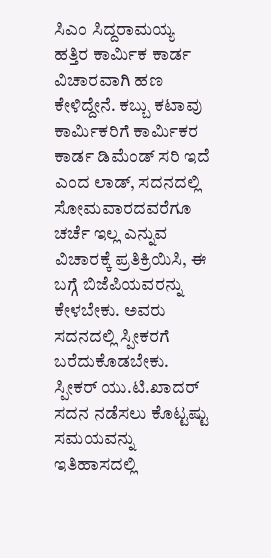ಸಿಎಂ ಸಿದ್ದರಾಮಯ್ಯ ಹತ್ತಿರ ಕಾರ್ಮಿಕ ಕಾರ್ಡ ವಿಚಾರವಾಗಿ ಹಣ ಕೇಳಿದ್ದೇನೆ. ಕಬ್ಬು ಕಟಾವು ಕಾರ್ಮಿಕರಿಗೆ ಕಾರ್ಮಿಕರ ಕಾರ್ಡ ಡಿಮೆಂಡ್ ಸರಿ ಇದೆ  ಎಂದ ಲಾಡ್, ಸದನದಲ್ಲಿ ಸೋಮವಾರದವರೆಗೂ ಚರ್ಚೆ ಇಲ್ಲ ಎನ್ನುವ ವಿಚಾರಕ್ಕೆ ಪ್ರತಿಕ್ರಿಯಿಸಿ, ಈ ಬಗ್ಗೆ ಬಿಜೆಪಿಯವರನ್ನು ಕೇಳಬೇಕು. ಅವರು ಸದನದಲ್ಲಿ ಸ್ಪೀಕರಗೆ ಬರೆದುಕೊಡಬೇಕು. ಸ್ಪೀಕರ್ ಯು.ಟಿ.ಖಾದರ್ ಸದನ ನಡೆಸಲು ಕೊಟ್ಟಷ್ಟು ಸಮಯವನ್ನು ಇತಿಹಾಸದಲ್ಲಿ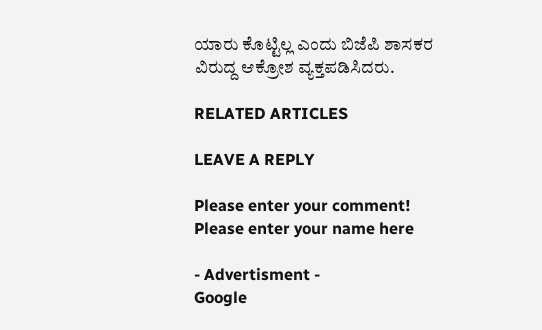ಯಾರು ಕೊಟ್ಟಿಲ್ಲ ಎಂದು ಬಿಜೆಪಿ‌ ಶಾಸಕರ ವಿರುದ್ದ ಆಕ್ರೋಶ ‌ವ್ಯಕ್ತಪಡಿಸಿದರು.

RELATED ARTICLES

LEAVE A REPLY

Please enter your comment!
Please enter your name here

- Advertisment -
Google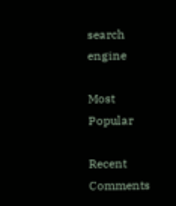search engine

Most Popular

Recent Comments